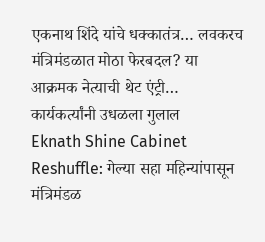एकनाथ शिंदे यांचे धक्कातंत्र… लवकरच मंत्रिमंडळात मोठा फेरबदल? या आक्रमक नेत्याची थेट एंट्री… कार्यकर्त्यांनी उधळला गुलाल
Eknath Shine Cabinet Reshuffle: गेल्या सहा महिन्यांपासून मंत्रिमंडळ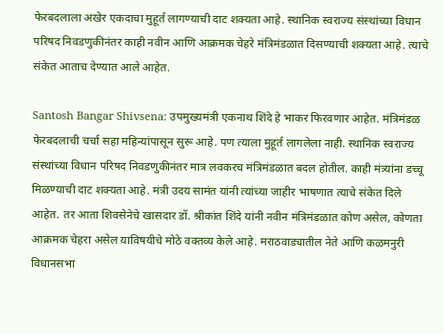फेरबदलाला अखेर एकदाचा मुहूर्त लागण्याची दाट शक्यता आहे. स्थानिक स्वराज्य संस्थांच्या विधान परिषद निवडणुकीनंतर काही नवीन आणि आक्रमक चेहरे मंत्रिमंडळात दिसण्याची शक्यता आहे. त्याचे संकेत आताच देण्यात आले आहेत.

Santosh Bangar Shivsena: उपमुख्यमंत्री एकनाथ शिंदे हे भाकर फिरवणार आहेत. मंत्रिमंडळ फेरबदलाची चर्चा सहा महिन्यांपासून सुरू आहे. पण त्याला मुहूर्त लागलेला नाही. स्थानिक स्वराज्य संस्थांच्या विधान परिषद निवडणुकीनंतर मात्र लवकरच मंत्रिमंडळात बदल होतील. काही मंत्र्यांना डच्चू मिळण्याची दाट शक्यता आहे. मंत्री उदय सामंत यांनी त्यांच्या जाहीर भाषणात त्याचे संकेत दिले आहेत. तर आता शिवसेनेचे खासदार डॉ. श्रीकांत शिंदे यांनी नवीन मंत्रिमंडळात कोण असेल, कोणता आक्रमक चेहरा असेल याविषयीचे मोठे वक्तव्य केले आहे. मराठवाड्यातील नेते आणि कळमनुरी विधानसभा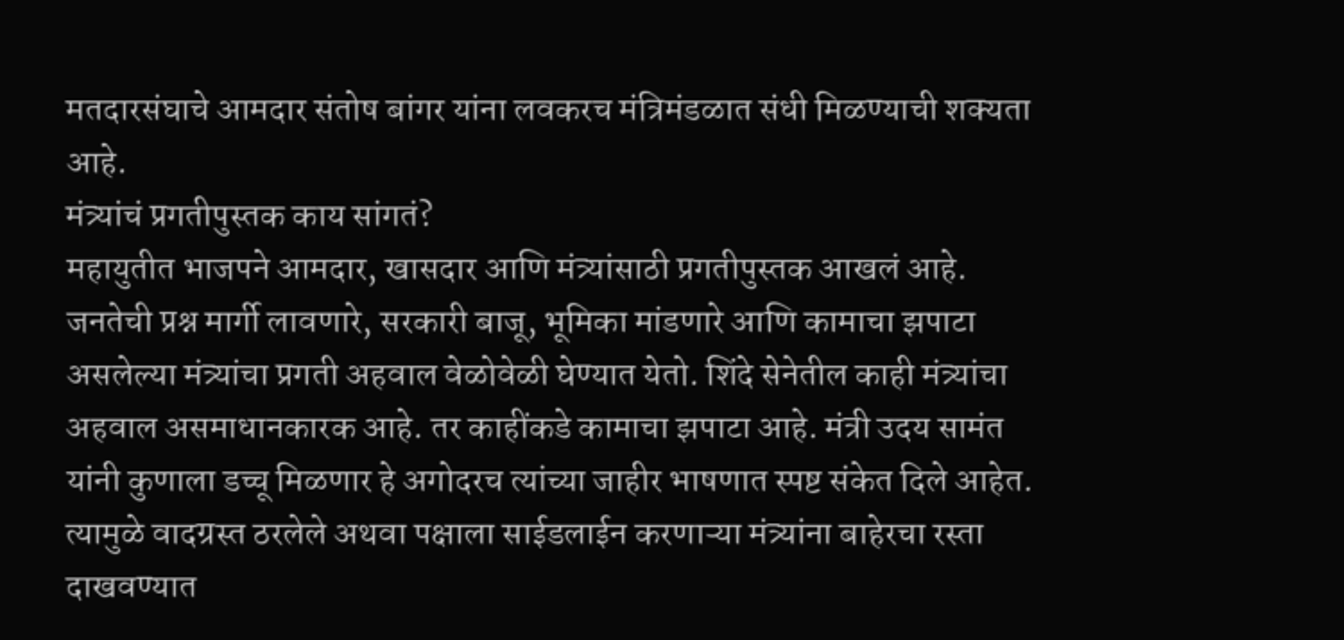मतदारसंघाचे आमदार संतोष बांगर यांना लवकरच मंत्रिमंडळात संधी मिळण्याची शक्यता आहे.
मंत्र्यांचं प्रगतीपुस्तक काय सांगतं?
महायुतीत भाजपने आमदार, खासदार आणि मंत्र्यांसाठी प्रगतीपुस्तक आखलं आहे. जनतेची प्रश्न मार्गी लावणारे, सरकारी बाजू, भूमिका मांडणारे आणि कामाचा झपाटा असलेल्या मंत्र्यांचा प्रगती अहवाल वेळोवेळी घेण्यात येतो. शिंदे सेनेतील काही मंत्र्यांचा अहवाल असमाधानकारक आहे. तर काहींकडे कामाचा झपाटा आहे. मंत्री उदय सामंत यांनी कुणाला डच्चू मिळणार हे अगोदरच त्यांच्या जाहीर भाषणात स्पष्ट संकेत दिले आहेत. त्यामुळे वादग्रस्त ठरलेले अथवा पक्षाला साईडलाईन करणाऱ्या मंत्र्यांना बाहेरचा रस्ता दाखवण्यात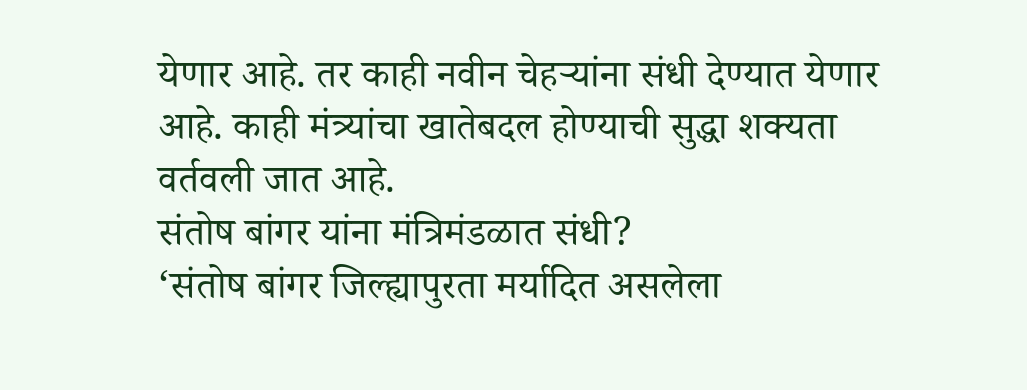येणार आहे. तर काही नवीन चेहऱ्यांना संधी देण्यात येणार आहे. काही मंत्र्यांचा खातेबदल होण्याची सुद्धा शक्यता वर्तवली जात आहे.
संतोष बांगर यांना मंत्रिमंडळात संधी?
‘संतोष बांगर जिल्ह्यापुरता मर्यादित असलेला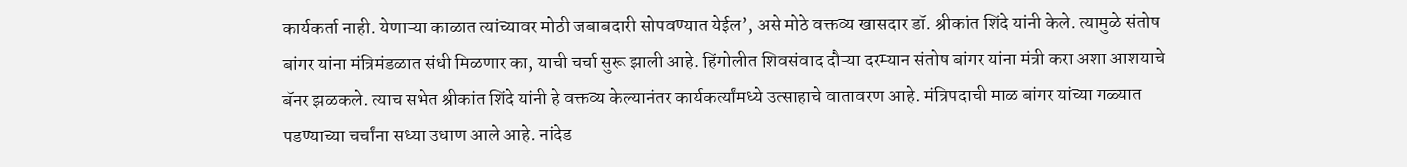कार्यकर्ता नाही. येणाऱ्या काळात त्यांच्यावर मोठी जबाबदारी सोपवण्यात येईल’, असे मोठे वक्तव्य खासदार डॉ. श्रीकांत शिंदे यांनी केले. त्यामुळे संतोष बांगर यांना मंत्रिमंडळात संधी मिळणार का, याची चर्चा सुरू झाली आहे. हिंगोलीत शिवसंवाद दौऱ्या दरम्यान संतोष बांगर यांना मंत्री करा अशा आशयाचे बॅनर झळकले. त्याच सभेत श्रीकांत शिंदे यांनी हे वक्तव्य केल्यानंतर कार्यकर्त्यांमध्ये उत्साहाचे वातावरण आहे. मंत्रिपदाची माळ बांगर यांच्या गळ्यात पडण्याच्या चर्चांना सध्या उधाण आले आहे. नांदेड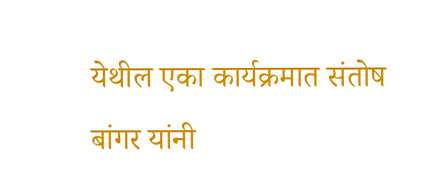येथील एका कार्यक्रमात संतोष बांगर यांनी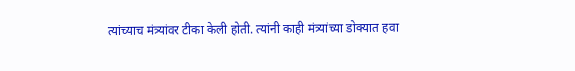त्यांच्याच मंत्र्यांवर टीका केली होती. त्यांनी काही मंत्र्यांच्या डोक्यात हवा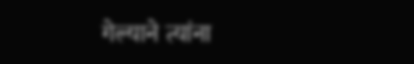गेल्याने त्यांना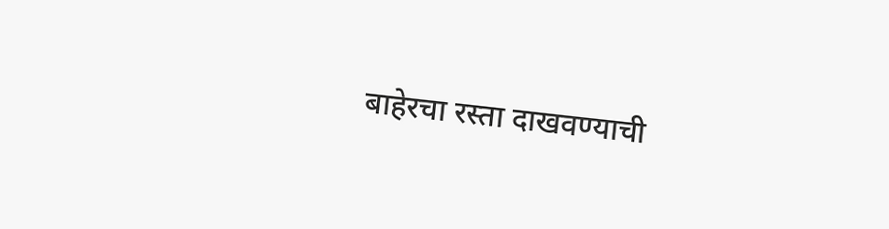बाहेरचा रस्ता दाखवण्याची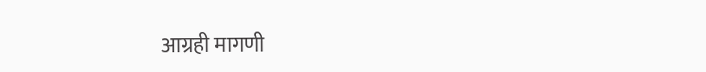आग्रही मागणी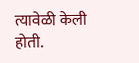त्यावेळी केली होती.